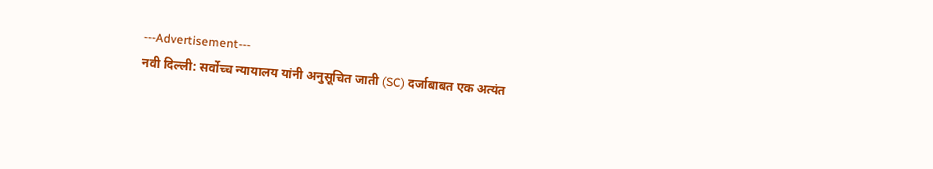---Advertisement---
नवी दिल्ली: सर्वोच्च न्यायालय यांनी अनुसूचित जाती (SC) दर्जाबाबत एक अत्यंत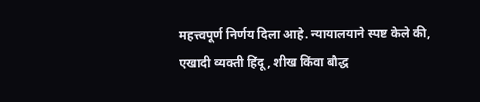महत्त्वपूर्ण निर्णय दिला आहे. न्यायालयाने स्पष्ट केले की, एखादी व्यक्ती हिंदू, शीख किंवा बौद्ध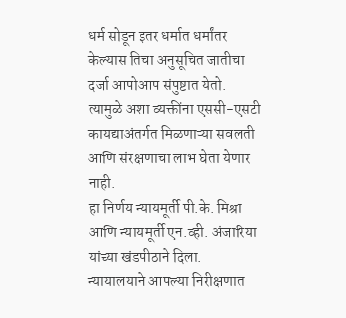धर्म सोडून इतर धर्मात धर्मांतर केल्यास तिचा अनुसूचित जातीचा दर्जा आपोआप संपुष्टात येतो. त्यामुळे अशा व्यक्तींना एससी-एसटी कायद्याअंतर्गत मिळणाऱ्या सवलती आणि संरक्षणाचा लाभ घेता येणार नाही.
हा निर्णय न्यायमूर्ती पी.के. मिश्रा आणि न्यायमूर्ती एन.व्ही. अंजारिया यांच्या खंडपीठाने दिला. न्यायालयाने आपल्या निरीक्षणात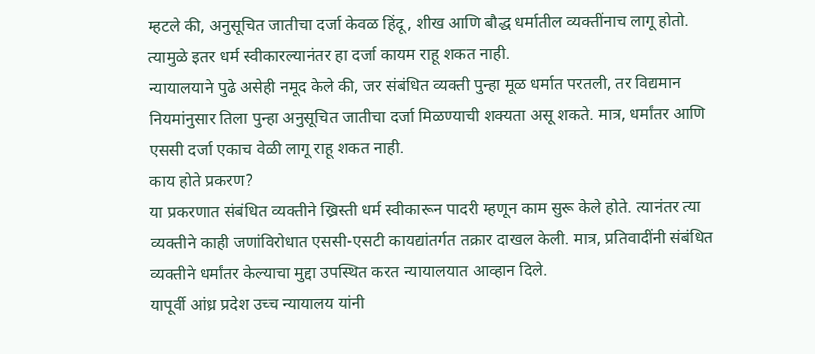म्हटले की, अनुसूचित जातीचा दर्जा केवळ हिंदू, शीख आणि बौद्ध धर्मातील व्यक्तींनाच लागू होतो. त्यामुळे इतर धर्म स्वीकारल्यानंतर हा दर्जा कायम राहू शकत नाही.
न्यायालयाने पुढे असेही नमूद केले की, जर संबंधित व्यक्ती पुन्हा मूळ धर्मात परतली, तर विद्यमान नियमांनुसार तिला पुन्हा अनुसूचित जातीचा दर्जा मिळण्याची शक्यता असू शकते. मात्र, धर्मांतर आणि एससी दर्जा एकाच वेळी लागू राहू शकत नाही.
काय होते प्रकरण?
या प्रकरणात संबंधित व्यक्तीने ख्रिस्ती धर्म स्वीकारून पादरी म्हणून काम सुरू केले होते. त्यानंतर त्या व्यक्तीने काही जणांविरोधात एससी-एसटी कायद्यांतर्गत तक्रार दाखल केली. मात्र, प्रतिवादींनी संबंधित व्यक्तीने धर्मांतर केल्याचा मुद्दा उपस्थित करत न्यायालयात आव्हान दिले.
यापूर्वी आंध्र प्रदेश उच्च न्यायालय यांनी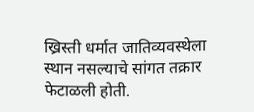ख्रिस्ती धर्मात जातिव्यवस्थेला स्थान नसल्याचे सांगत तक्रार फेटाळली होती.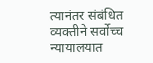त्यानंतर संबंधित व्यक्तीने सर्वोच्च न्यायालयात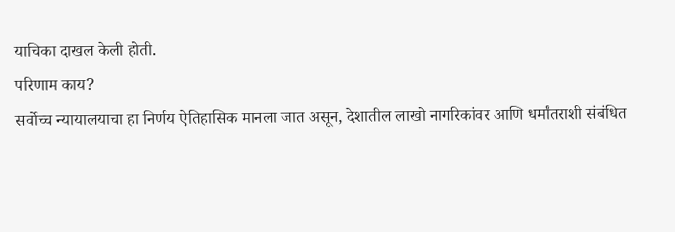याचिका दाखल केली होती.
परिणाम काय?
सर्वोच्च न्यायालयाचा हा निर्णय ऐतिहासिक मानला जात असून, देशातील लाखो नागरिकांवर आणि धर्मांतराशी संबंधित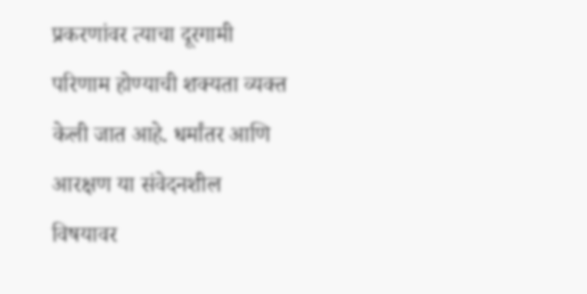प्रकरणांवर त्याचा दूरगामी परिणाम होण्याची शक्यता व्यक्त केली जात आहे. धर्मांतर आणि आरक्षण या संवेदनशील विषयावर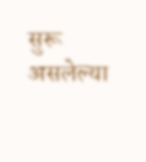सुरू असलेल्या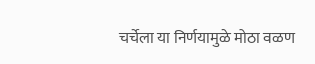चर्चेला या निर्णयामुळे मोठा वळण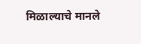मिळाल्याचे मानले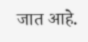जात आहे.